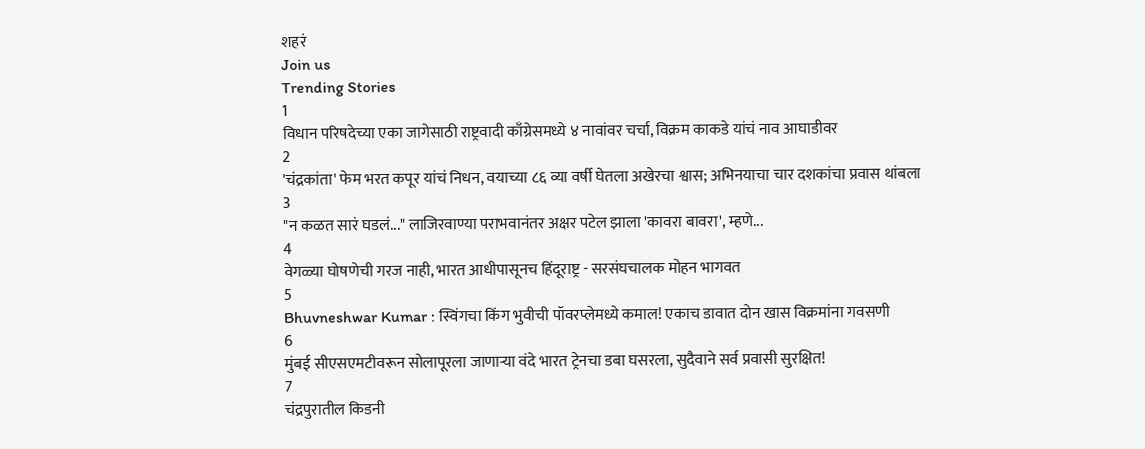शहरं
Join us
Trending Stories
1
विधान परिषदेच्या एका जागेसाठी राष्ट्रवादी काँग्रेसमध्ये ४ नावांवर चर्चा, विक्रम काकडे यांचं नाव आघाडीवर
2
'चंद्रकांता' फेम भरत कपूर यांचं निधन, वयाच्या ८६ व्या वर्षी घेतला अखेरचा श्वास; अभिनयाचा चार दशकांचा प्रवास थांबला
3
"न कळत सारं घडलं..." लाजिरवाण्या पराभवानंतर अक्षर पटेल झाला 'कावरा बावरा', म्हणे...
4
वेगळ्या घोषणेची गरज नाही, भारत आधीपासूनच हिंदूराष्ट्र - सरसंघचालक मोहन भागवत
5
Bhuvneshwar Kumar : स्विंगचा किंग भुवीची पॉवरप्लेमध्ये कमाल! एकाच डावात दोन खास विक्रमांना गवसणी
6
मुंबई सीएसएमटीवरून सोलापूरला जाणाऱ्या वंदे भारत ट्रेनचा डबा घसरला, सुदैवाने सर्व प्रवासी सुरक्षित!
7
चंद्रपुरातील किडनी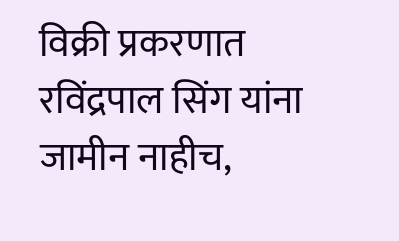विक्री प्रकरणात रविंद्रपाल सिंग यांना जामीन नाहीच,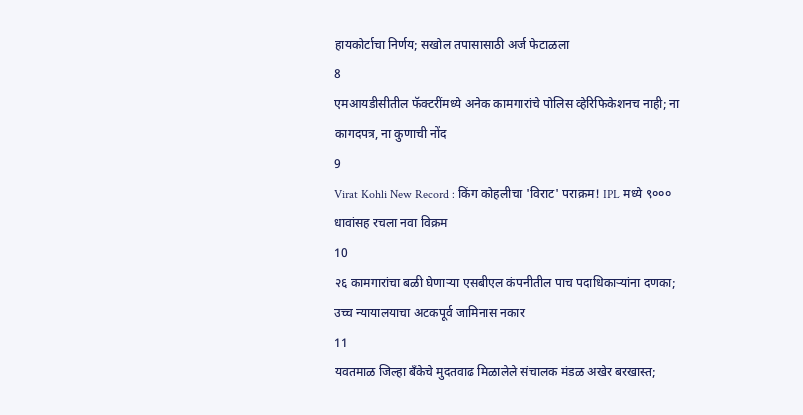हायकोर्टाचा निर्णय; सखोल तपासासाठी अर्ज फेटाळला
8
एमआयडीसीतील फॅक्टरींमध्ये अनेक कामगारांचे पोलिस व्हेरिफिकेशनच नाही; ना कागदपत्र, ना कुणाची नोंद
9
Virat Kohli New Record : किंग कोहलीचा 'विराट' पराक्रम! IPL मध्ये ९००० धावांसह रचला नवा विक्रम
10
२६ कामगारांचा बळी घेणाऱ्या एसबीएल कंपनीतील पाच पदाधिकाऱ्यांना दणका; उच्च न्यायालयाचा अटकपूर्व जामिनास नकार
11
यवतमाळ जिल्हा बँकेचे मुदतवाढ मिळालेले संचालक मंडळ अखेर बरखास्त;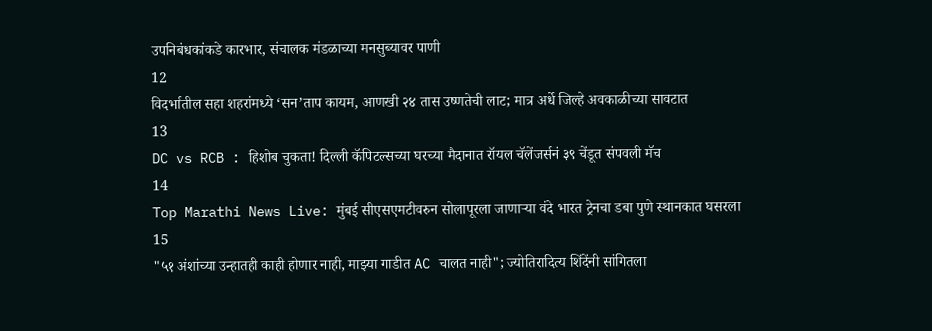उपनिबंधकांकडे कारभार, संचालक मंडळाच्या मनसुब्यावर पाणी
12
विदर्भातील सहा शहरांमध्ये ‘सन’ताप कायम, आणखी २४ तास उष्णतेची लाट; मात्र अर्धे जिल्हे अवकाळीच्या सावटात
13
DC vs RCB : हिशोब चुकता! दिल्ली कॅपिटल्सच्या घरच्या मैदानात रॉयल चॅलेंजर्सनं ३९ चेंडूत संपवली मॅच
14
Top Marathi News Live: मुंबई सीएसएमटीवरुन सोलापूरला जाणाऱ्या वंदे भारत ट्रेनचा डबा पुणे स्थानकात घसरला
15
"५१ अंशांच्या उन्हातही काही होणार नाही, माझ्या गाडीत AC चालत नाही"; ज्योतिरादित्य शिंदेंनी सांगितला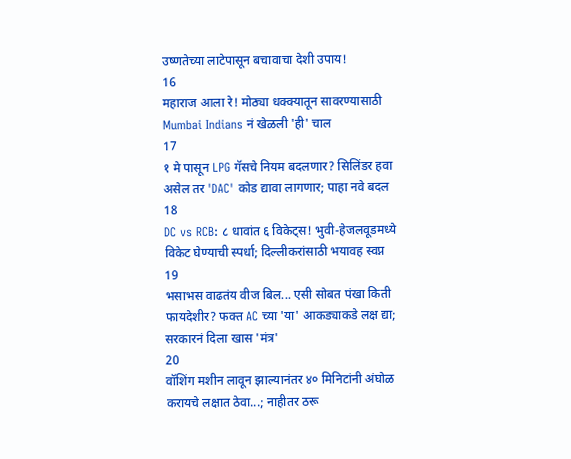उष्णतेच्या लाटेपासून बचावाचा देशी उपाय!
16
महाराज आला रे! मोठ्या धक्क्यातून सावरण्यासाठी Mumbai Indians नं खेळली 'ही' चाल
17
१ मे पासून LPG गॅसचे नियम बदलणार? सिलिंडर हवा असेल तर 'DAC' कोड द्यावा लागणार; पाहा नवे बदल
18
DC vs RCB: ८ धावांत ६ विकेट्स! भुवी-हेजलवूडमध्ये विकेट घेण्याची स्पर्धा; दिल्लीकरांसाठी भयावह स्वप्न
19
भसाभस वाढतंय वीज बिल... एसी सोबत पंखा किती फायदेशीर? फक्त AC च्या 'या' आकड्याकडे लक्ष द्या; सरकारनं दिला खास 'मंत्र'
20
वॉशिंग मशीन लावून झाल्यानंतर ४० मिनिटांनी अंघोळ करायचे लक्षात ठेवा...; नाहीतर ठरू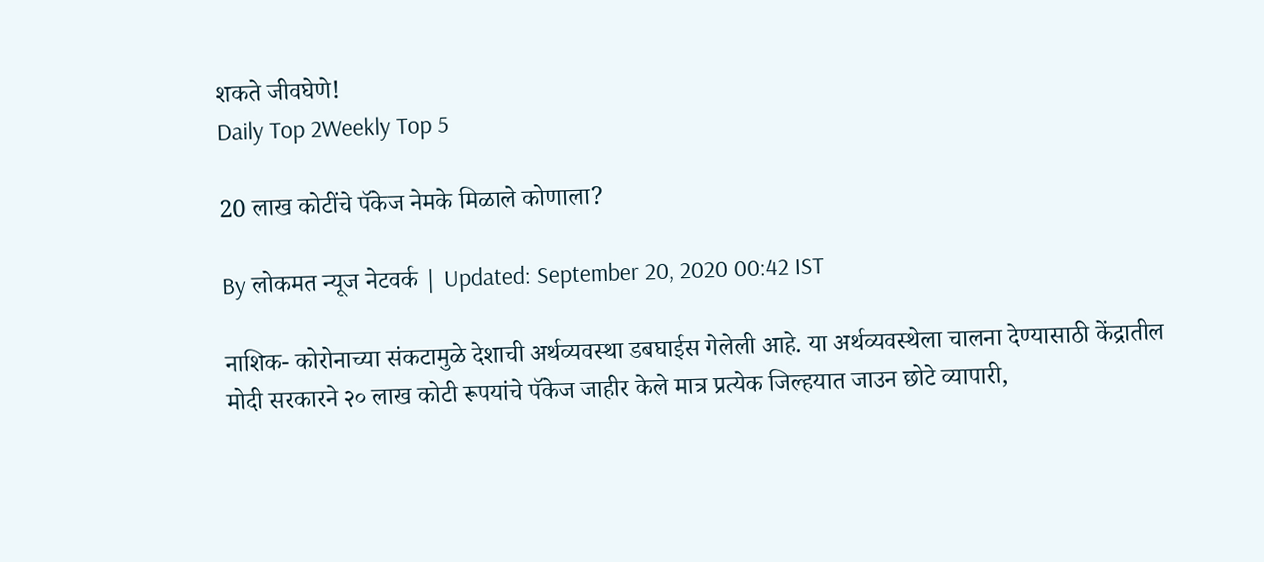शकते जीवघेणे!
Daily Top 2Weekly Top 5

20 लाख कोटींचे पॅकेज नेमके मिळाले कोणाला?

By लोकमत न्यूज नेटवर्क | Updated: September 20, 2020 00:42 IST

नाशिक- कोरोनाच्या संकटामुळे देशाची अर्थव्यवस्था डबघाईस गेलेली आहे. या अर्थव्यवस्थेला चालना देण्यासाठी केंद्रातील मोदी सरकारने २० लाख कोटी रूपयांचे पॅकेज जाहीर केले मात्र प्रत्येक जिल्हयात जाउन छोटे व्यापारी,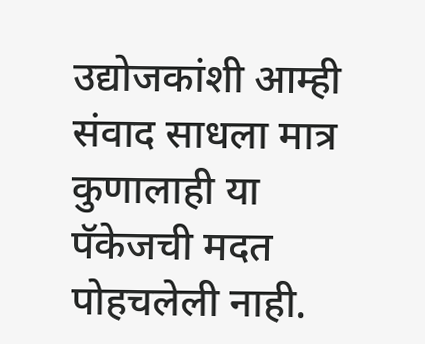उद्योजकांशी आम्ही संवाद साधला मात्र कुणालाही या पॅकेजची मदत पोहचलेली नाही.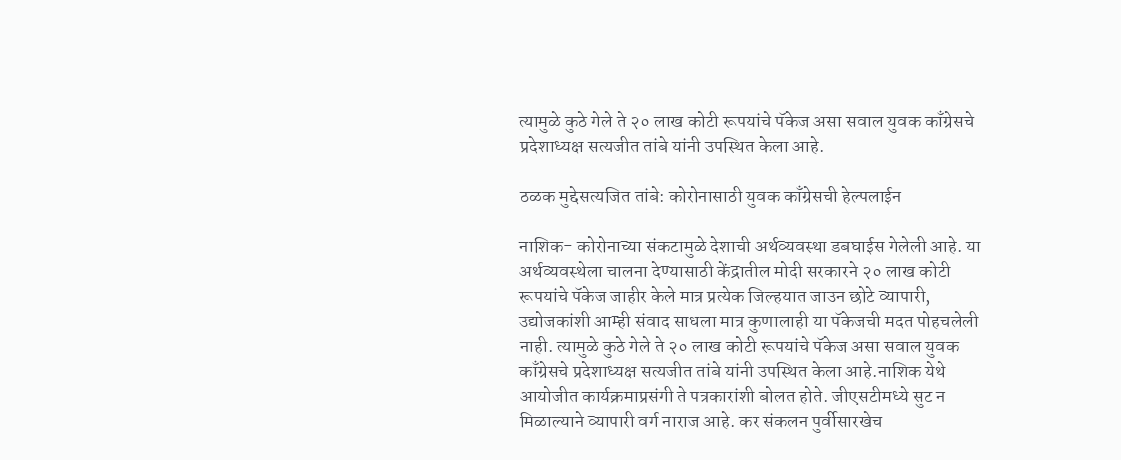त्यामुळे कुठे गेले ते २० लाख कोटी रूपयांचे पॅकेज असा सवाल युवक काँग्रेसचे प्रदेशाध्यक्ष सत्यजीत तांबे यांनी उपस्थित केला आहे.

ठळक मुद्देसत्यजित तांबे: कोरोनासाठी युवक काँग्रेसची हेल्पलाईन

नाशिक- कोरोनाच्या संकटामुळे देशाची अर्थव्यवस्था डबघाईस गेलेली आहे. या अर्थव्यवस्थेला चालना देण्यासाठी केंद्रातील मोदी सरकारने २० लाख कोटी रूपयांचे पॅकेज जाहीर केले मात्र प्रत्येक जिल्हयात जाउन छोटे व्यापारी, उद्योजकांशी आम्ही संवाद साधला मात्र कुणालाही या पॅकेजची मदत पोहचलेली नाही. त्यामुळे कुठे गेले ते २० लाख कोटी रूपयांचे पॅकेज असा सवाल युवक काँग्रेसचे प्रदेशाध्यक्ष सत्यजीत तांबे यांनी उपस्थित केला आहे.नाशिक येथे आयोजीत कार्यक्रमाप्रसंगी ते पत्रकारांशी बोलत होते. जीएसटीमध्ये सुट न मिळाल्याने व्यापारी वर्ग नाराज आहे. कर संकलन पुर्वीसारखेच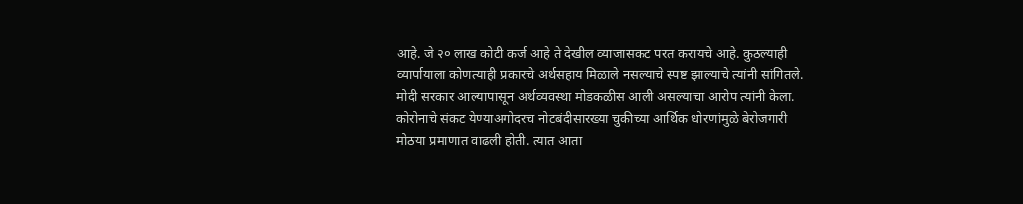आहे. जे २० लाख कोटी कर्ज आहे ते देखील व्याजासकट परत करायचे आहे. कुठल्याही व्यार्पायाला कोणत्याही प्रकारचे अर्थसहाय मिळाले नसल्याचे स्पष्ट झाल्याचे त्यांनी सांगितले. मोदी सरकार आल्यापासून अर्थव्यवस्था मोडकळीस आली असल्याचा आरोप त्यांनी केला. कोरोनाचे संकट येण्याअगोदरच नोटबंदीसारख्या चुकीच्या आर्थिक धोरणांमुळे बेरोजगारी मोठया प्रमाणात वाढली होती. त्यात आता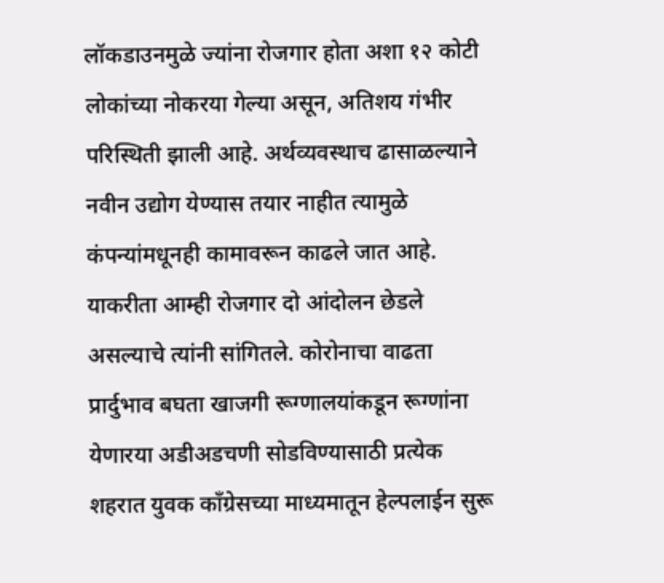लॉकडाउनमुळे ज्यांना रोजगार होता अशा १२ कोटी लोकांच्या नोकरया गेल्या असून, अतिशय गंभीर परिस्थिती झाली आहे. अर्थव्यवस्थाच ढासाळल्याने नवीन उद्योग येण्यास तयार नाहीत त्यामुळे कंपन्यांमधूनही कामावरून काढले जात आहे. याकरीता आम्ही रोजगार दो आंदोलन छेडले असल्याचे त्यांनी सांगितले. कोरोनाचा वाढता प्रार्दुभाव बघता खाजगी रूग्णालयांकडून रूग्णांना येणारया अडीअडचणी सोडविण्यासाठी प्रत्येक शहरात युवक काँग्रेसच्या माध्यमातून हेल्पलाईन सुरू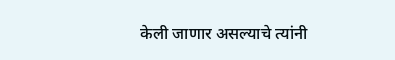केली जाणार असल्याचे त्यांनी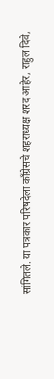सांगितले. या पत्रकार परिषदेला काँग्रेसचे शहराध्यक्ष शरद आहेर, राहुल दिवे,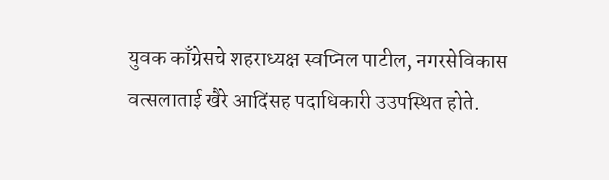युवक काँग्रेसचे शहराध्यक्ष स्वप्निल पाटील, नगरसेविकास वत्सलाताई खैरे आदिंसह पदाधिकारी उउपस्थित होते.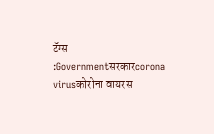टॅग्स :Governmentसरकारcorona virusकोरोना वायरस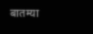बातम्या